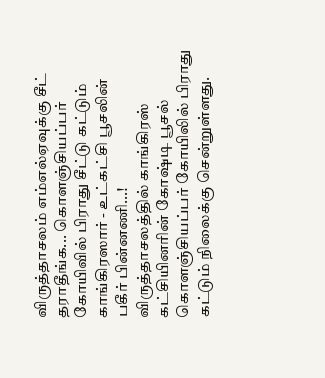விருத்தாசலம் எம்எல்ஏவுக்கு சீட் தராதீங்க... கொளஞ்சியப்பர் கோயிவில் பிராது சீட்டு கட்டும் காங்கிரஸார் - உட்கட்சி பூசலின் பகீர் பின்னணி...!
விருத்தாசலத்தில் காங்கிரஸ் கட்சியினரின் கோஷ்டி பூசல் கொளஞ்சியப்பர் கோயிலில் பிராது கட்டும் நிலைக்கு சென்றுள்ளது.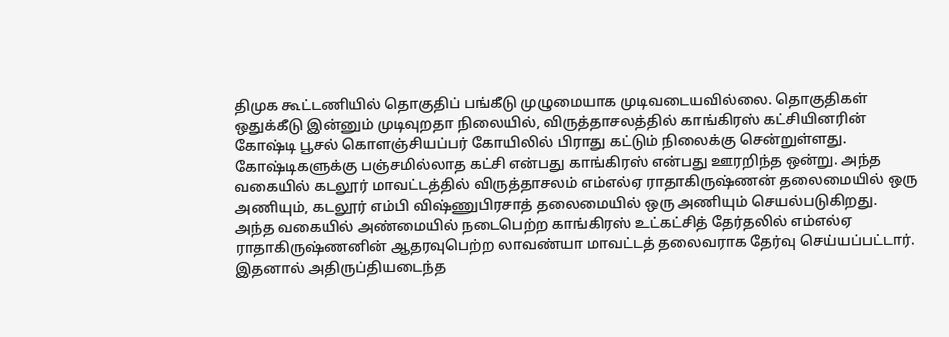திமுக கூட்டணியில் தொகுதிப் பங்கீடு முழுமையாக முடிவடையவில்லை. தொகுதிகள் ஒதுக்கீடு இன்னும் முடிவுறதா நிலையில், விருத்தாசலத்தில் காங்கிரஸ் கட்சியினரின் கோஷ்டி பூசல் கொளஞ்சியப்பர் கோயிலில் பிராது கட்டும் நிலைக்கு சென்றுள்ளது.
கோஷ்டிகளுக்கு பஞ்சமில்லாத கட்சி என்பது காங்கிரஸ் என்பது ஊரறிந்த ஒன்று. அந்த வகையில் கடலூர் மாவட்டத்தில் விருத்தாசலம் எம்எல்ஏ ராதாகிருஷ்ணன் தலைமையில் ஒரு அணியும், கடலூர் எம்பி விஷ்ணுபிரசாத் தலைமையில் ஒரு அணியும் செயல்படுகிறது. அந்த வகையில் அண்மையில் நடைபெற்ற காங்கிரஸ் உட்கட்சித் தேர்தலில் எம்எல்ஏ ராதாகிருஷ்ணனின் ஆதரவுபெற்ற லாவண்யா மாவட்டத் தலைவராக தேர்வு செய்யப்பட்டார்.
இதனால் அதிருப்தியடைந்த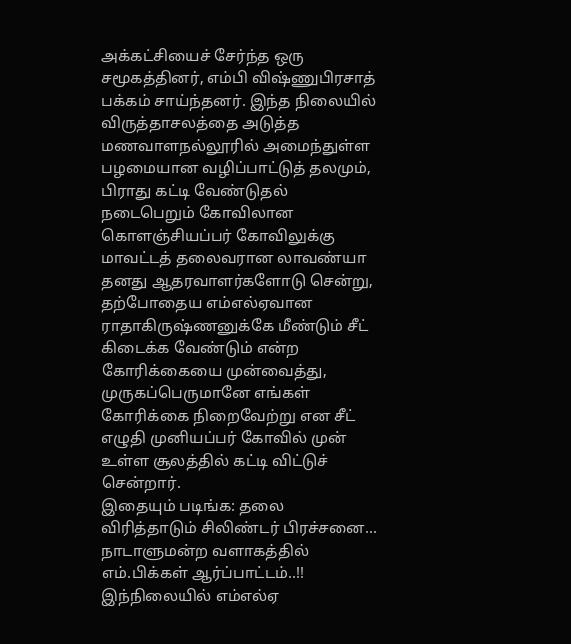அக்கட்சியைச் சேர்ந்த ஒரு சமூகத்தினர், எம்பி விஷ்ணுபிரசாத் பக்கம் சாய்ந்தனர். இந்த நிலையில் விருத்தாசலத்தை அடுத்த மணவாளநல்லூரில் அமைந்துள்ள பழமையான வழிப்பாட்டுத் தலமும், பிராது கட்டி வேண்டுதல் நடைபெறும் கோவிலான கொளஞ்சியப்பர் கோவிலுக்கு மாவட்டத் தலைவரான லாவண்யா தனது ஆதரவாளர்களோடு சென்று, தற்போதைய எம்எல்ஏவான ராதாகிருஷ்ணனுக்கே மீண்டும் சீட் கிடைக்க வேண்டும் என்ற கோரிக்கையை முன்வைத்து, முருகப்பெருமானே எங்கள் கோரிக்கை நிறைவேற்று என சீட் எழுதி முனியப்பர் கோவில் முன் உள்ள சூலத்தில் கட்டி விட்டுச் சென்றார்.
இதையும் படிங்க: தலை விரித்தாடும் சிலிண்டர் பிரச்சனை... நாடாளுமன்ற வளாகத்தில் எம்.பிக்கள் ஆர்ப்பாட்டம்..!!
இந்நிலையில் எம்எல்ஏ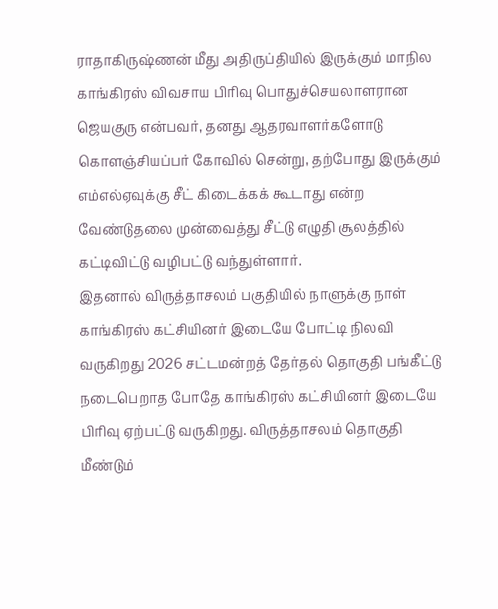ராதாகிருஷ்ணன் மீது அதிருப்தியில் இருக்கும் மாநில காங்கிரஸ் விவசாய பிரிவு பொதுச்செயலாளரான ஜெயகுரு என்பவர், தனது ஆதரவாளர்களோடு கொளஞ்சியப்பர் கோவில் சென்று, தற்போது இருக்கும் எம்எல்ஏவுக்கு சீட் கிடைக்கக் கூடாது என்ற வேண்டுதலை முன்வைத்து சீட்டு எழுதி சூலத்தில் கட்டிவிட்டு வழிபட்டு வந்துள்ளார்.
இதனால் விருத்தாசலம் பகுதியில் நாளுக்கு நாள் காங்கிரஸ் கட்சியினர் இடையே போட்டி நிலவி வருகிறது 2026 சட்டமன்றத் தேர்தல் தொகுதி பங்கீட்டு நடைபெறாத போதே காங்கிரஸ் கட்சியினர் இடையே பிரிவு ஏற்பட்டு வருகிறது. விருத்தாசலம் தொகுதி மீண்டும்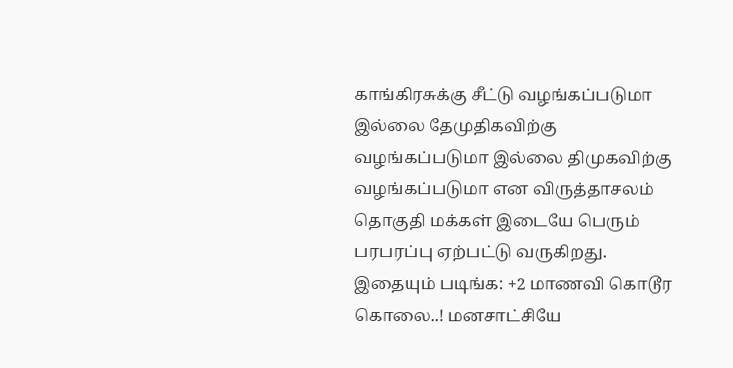காங்கிரசுக்கு சீட்டு வழங்கப்படுமா இல்லை தேமுதிகவிற்கு வழங்கப்படுமா இல்லை திமுகவிற்கு வழங்கப்படுமா என விருத்தாசலம் தொகுதி மக்கள் இடையே பெரும் பரபரப்பு ஏற்பட்டு வருகிறது.
இதையும் படிங்க: +2 மாணவி கொடூர கொலை..! மனசாட்சியே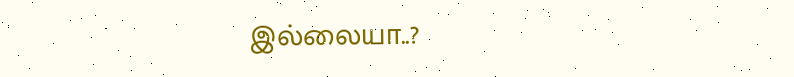இல்லையா..?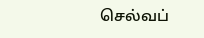செல்வப்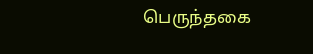பெருந்தகை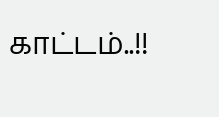காட்டம்..!!